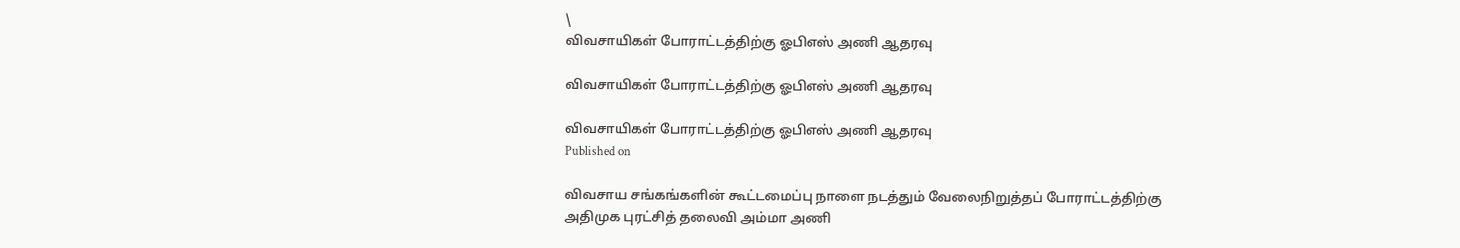\
விவசாயிகள் போராட்டத்திற்கு ஓபிஎஸ் அணி ஆதரவு

விவசாயிகள் போராட்டத்திற்கு ஓபிஎஸ் அணி ஆதரவு

விவசாயிகள் போராட்டத்திற்கு ஓபிஎஸ் அணி ஆதரவு
Published on

விவசாய சங்கங்களின் கூட்டமைப்பு நாளை நடத்தும் வேலைநிறுத்தப் போராட்டத்திற்கு அதிமுக புரட்சித் தலைவி அம்மா அணி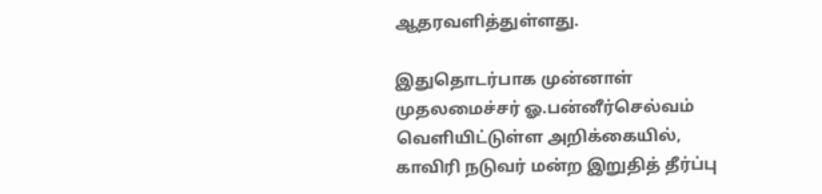ஆதரவளித்துள்ளது.

இதுதொடர்பாக முன்னாள் முதலமைச்சர் ஓ.பன்னீர்செல்வம் வெளியிட்டுள்ள அறிக்கையில், காவிரி நடுவர் மன்ற இறுதித் தீர்ப்பு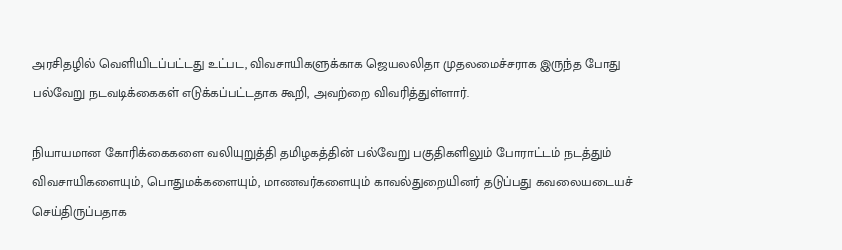அரசிதழில் வெளியிடப்பட்டது உட்பட, விவசாயிகளுக்காக ஜெயலலிதா முதலமைச்சராக இருந்த போது பல்வேறு நடவடிக்கைகள் எடுக்கப்பட்டதாக கூறி, அவற்றை விவரித்துள்ளார்.

நியாயமான கோரிக்கைகளை வலியுறுத்தி தமிழகத்தின் பல்வேறு பகுதிகளிலும் போராட்டம் நடத்தும் விவசாயிகளையும், பொதுமக்களையும், மாணவர்களையும் காவல்துறையினர் தடுப்பது கவலையடையச் செய்திருப்பதாக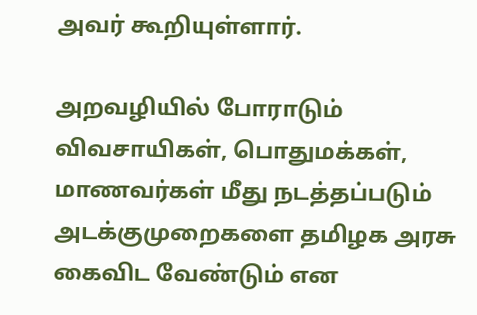அவர் கூறியுள்ளார்.

அறவழியில் போராடும் விவசாயிகள், பொதுமக்கள், மாணவர்கள் மீது நடத்தப்படும் அடக்குமுறைகளை தமிழ‌க அரசு கைவிட வேண்டும் என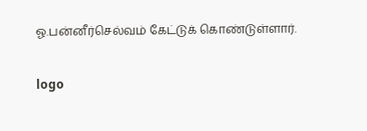ஓ.பன்‌னீர்செல்வம் கேட்டு‌க் கொண்டுள்ளார்.

logo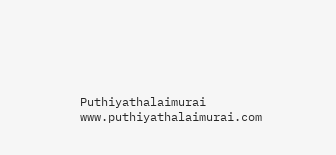Puthiyathalaimurai
www.puthiyathalaimurai.com